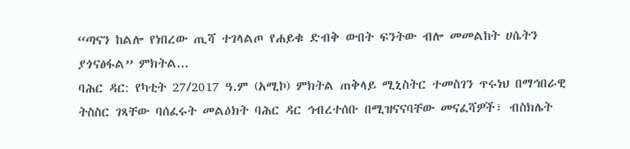“ጣናን ከልሎ የነበረው ጢሻ ተገላልጦ የሐይቁ ድብቅ ውበት ፍንትው ብሎ መመልከት ሀሴትን ያጎናፅፋል” ምክትል...
ባሕር ዳር: የካቲት 27/2017 ዓ.ም (አሚኮ) ምክትል ጠቅላይ ሚኒስትር ተመስገን ጥሩነህ በማኅበራዊ ትስስር ገጻቸው ባሰፈሩት መልዕክት ባሕር ዳር ኅብረተሰቡ በሚዝናናባቸው መናፈሻዎች፣ ብስክሌት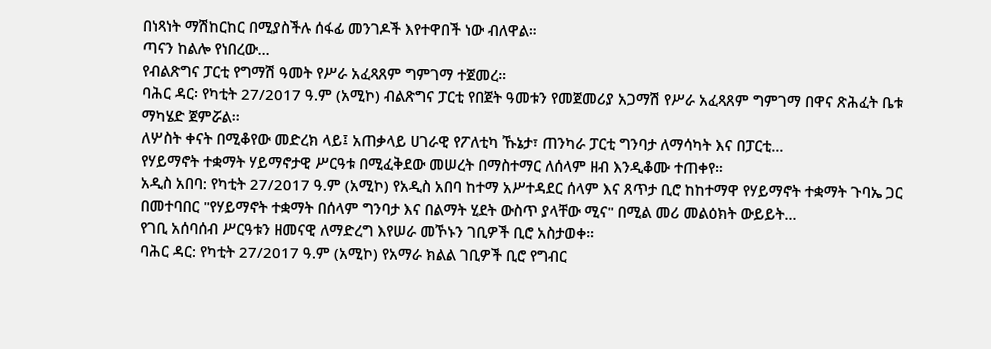በነጻነት ማሽከርከር በሚያስችሉ ሰፋፊ መንገዶች እየተዋበች ነው ብለዋል።
ጣናን ከልሎ የነበረው...
የብልጽግና ፓርቲ የግማሽ ዓመት የሥራ አፈጻጸም ግምገማ ተጀመረ።
ባሕር ዳር፡ የካቲት 27/2017 ዓ.ም (አሚኮ) ብልጽግና ፓርቲ የበጀት ዓመቱን የመጀመሪያ አጋማሽ የሥራ አፈጻጸም ግምገማ በዋና ጽሕፈት ቤቱ ማካሄድ ጀምሯል፡፡
ለሦስት ቀናት በሚቆየው መድረክ ላይ፤ አጠቃላይ ሀገራዊ የፖለቲካ ኹኔታ፣ ጠንካራ ፓርቲ ግንባታ ለማሳካት እና በፓርቲ...
የሃይማኖት ተቋማት ሃይማኖታዊ ሥርዓቱ በሚፈቅደው መሠረት በማስተማር ለሰላም ዘብ እንዲቆሙ ተጠቀየ።
አዲስ አበባ: የካቲት 27/2017 ዓ.ም (አሚኮ) የአዲስ አበባ ከተማ አሥተዳደር ሰላም እና ጸጥታ ቢሮ ከከተማዋ የሃይማኖት ተቋማት ጉባኤ ጋር በመተባበር "የሃይማኖት ተቋማት በሰላም ግንባታ እና በልማት ሂደት ውስጥ ያላቸው ሚና" በሚል መሪ መልዕክት ውይይት...
የገቢ አሰባሰብ ሥርዓቱን ዘመናዊ ለማድረግ እየሠራ መኾኑን ገቢዎች ቢሮ አስታወቀ።
ባሕር ዳር: የካቲት 27/2017 ዓ.ም (አሚኮ) የአማራ ክልል ገቢዎች ቢሮ የግብር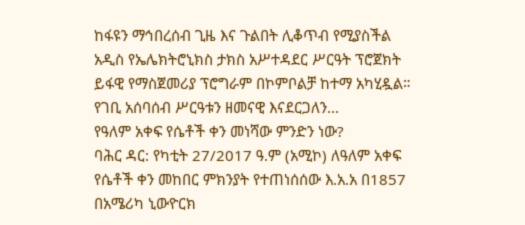ከፋዩን ማኅበረሰብ ጊዜ እና ጉልበት ሊቆጥብ የሚያስችል አዲስ የኤሌክትሮኒክስ ታክስ አሥተዳደር ሥርዓት ፕሮጀክት ይፋዊ የማስጀመሪያ ፕሮግራም በኮምቦልቻ ከተማ አካሂዷል።
የገቢ አሰባሰብ ሥርዓቱን ዘመናዊ እናደርጋለን...
የዓለም አቀፍ የሴቶች ቀን መነሻው ምንድን ነው?
ባሕር ዳር: የካቲት 27/2017 ዓ.ም (አሚኮ) ለዓለም አቀፍ የሴቶች ቀን መከበር ምክንያት የተጠነሰሰው እ.አ.አ በ1857 በአሜሪካ ኒውዮርክ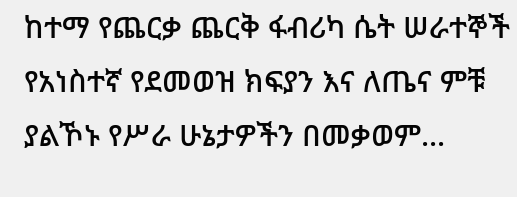ከተማ የጨርቃ ጨርቅ ፋብሪካ ሴት ሠራተኞች የአነስተኛ የደመወዝ ክፍያን እና ለጤና ምቹ ያልኾኑ የሥራ ሁኔታዎችን በመቃወም...